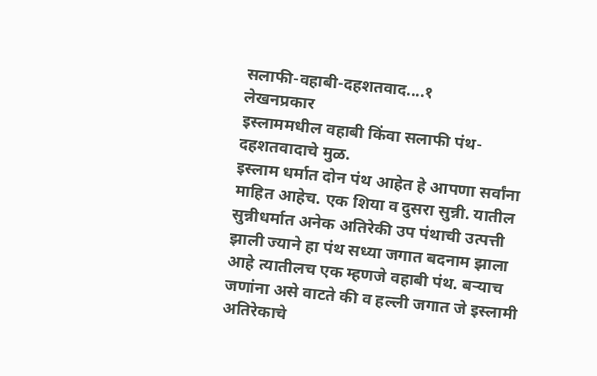सलाफी-वहाबी-दहशतवाद....१
लेखनप्रकार
इस्लाममधील वहाबी किंवा सलाफी पंथ- दहशतवादाचे मुळ.
इस्लाम धर्मात दोन पंथ आहेत हे आपणा सर्वांना माहित आहेच. एक शिया व दुसरा सुन्नी. यातील सुन्नीधर्मात अनेक अतिरेकी उप पंथाची उत्पत्ती झाली ज्याने हा पंथ सध्या जगात बदनाम झाला आहे त्यातीलच एक म्हणजे वहाबी पंथ. बऱ्याच जणांना असे वाटते की व हल्ली जगात जे इस्लामी अतिरेकाचे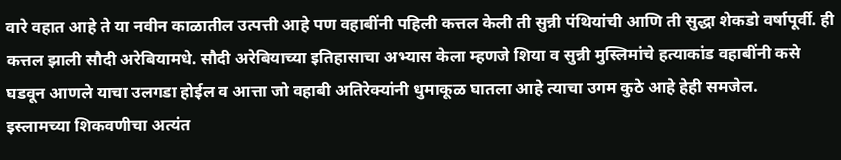वारे वहात आहे ते या नवीन काळातील उत्पत्ती आहे पण वहाबींनी पहिली कत्तल केली ती सुन्नी पंथियांची आणि ती सुद्धा शेकडो वर्षापूर्वी. ही कत्तल झाली सौदी अरेबियामधे. सौदी अरेबियाच्या इतिहासाचा अभ्यास केला म्हणजे शिया व सुन्नी मुस्लिमांचे हत्याकांड वहाबींनी कसे घडवून आणले याचा उलगडा होईल व आत्ता जो वहाबी अतिरेक्यांनी धुमाकूळ घातला आहे त्याचा उगम कुठे आहे हेही समजेल.
इस्लामच्या शिकवणीचा अत्यंत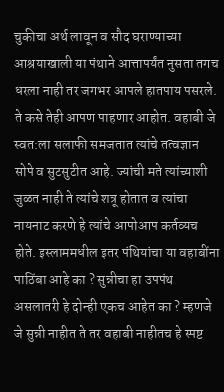चुकीचा अर्थ लावून व सौद घराण्याच्या आश्रयाखाली या पंथाने आत्तापर्यंत नुसता तगच धरला नाही तर जगभर आपले हातपाय पसरले. ते कसे तेही आपण पाहणार आहोत. वहाबी जे स्वत:ला सलाफी समजतात त्यांचे तत्वज्ञान सोपे व सुटसुटीत आहे. ज्यांची मते त्यांच्याशी जुळत नाही ते त्यांचे शत्रू होतात व त्यांचा नायनाट करणे हे त्यांचे आपोआप कर्तव्यच होते. इस्लाममधील इतर पंथियांचा या वहाबींना पाठिंबा आहे का ? सुन्नीचा हा उपपंथ असलातरी हे दोन्ही एकच आहेत का ? म्हणजे जे सुन्नी नाहीत ते तर वहाबी नाहीतच हे स्पष्ट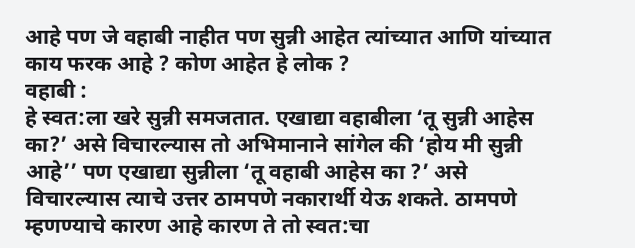आहे पण जे वहाबी नाहीत पण सुन्नी आहेत त्यांच्यात आणि यांच्यात काय फरक आहे ? कोण आहेत हे लोक ?
वहाबी :
हे स्वत:ला खरे सुन्नी समजतात. एखाद्या वहाबीला ‘तू सुन्नी आहेस का?’ असे विचारल्यास तो अभिमानाने सांगेल की ‘होय मी सुन्नी आहे’’ पण एखाद्या सुन्नीला ‘तू वहाबी आहेस का ?’ असे विचारल्यास त्याचे उत्तर ठामपणे नकारार्थी येऊ शकते. ठामपणे म्हणण्याचे कारण आहे कारण ते तो स्वत:चा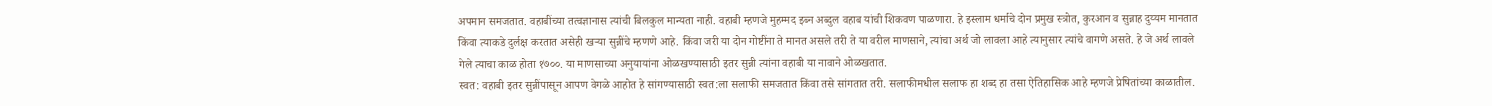अपमान समजतात. वहाबींच्या तत्वज्ञानास त्यांची बिलकुल मान्यता नाही. वहाबी म्हणजे मुहम्मद इब्न अब्दुल वहाब यांची शिकवण पाळणारा. हे इस्लाम धर्माचे दोन प्रमुख स्त्रोत, कुरआन व सुन्नाह दुय्यम मानतात किंवा त्याकडे दुर्लक्ष करतात असेही खऱ्या सुन्नींचे म्हणणे आहे. किंवा जरी या दोन गोष्टींना ते मानत असले तरी ते या वरील माणसाने, त्यांचा अर्थ जो लावला आहे त्यानुसार त्यांचे वागणे असते. हे जे अर्थ लावले गेले त्याचा काळ होता १७००. या माणसाच्या अनुयायांना ओळखण्यासाठी इतर सुन्नी त्यांना वहाबी या नावाने ओळखतात.
स्वत: वहाबी इतर सुन्नींपासून आपण वेगळे आहोत हे सांगण्यासाठी स्वत:ला सलाफी समजतात किंवा तसे सांगतात तरी. सलाफीमधील सलाफ हा शब्द हा तसा ऐतिहासिक आहे म्हणजे प्रेषितांच्या काळातील.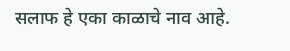सलाफ हे एका काळाचे नाव आहे.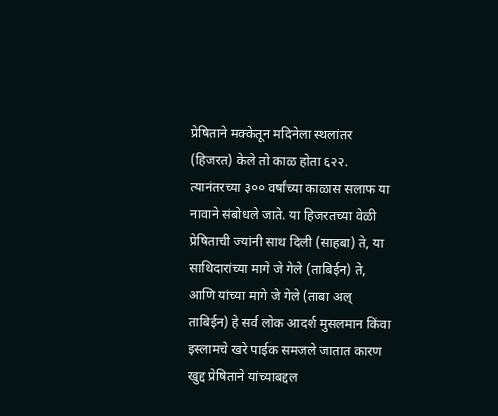प्रेषिताने मक्केतून मदिनेला स्थलांतर (हिजरत) केले तो काळ होता ६२२. त्यानंतरच्या ३०० वर्षांच्या काळास सलाफ या नावाने संबोधले जाते. या हिजरतच्या वेळी प्रेषिताची ज्यांनी साथ दिली (साहबा) ते, या साथिदारांच्या मागे जे गेले (ताबिईन) ते, आणि यांच्या मागे जे गेले (ताबा अल् ताबिईन) हे सर्व लोक आदर्श मुसलमान किंवा इस्लामचे खरे पाईक समजले जातात कारण खुद्द प्रेषिताने यांच्याबद्दल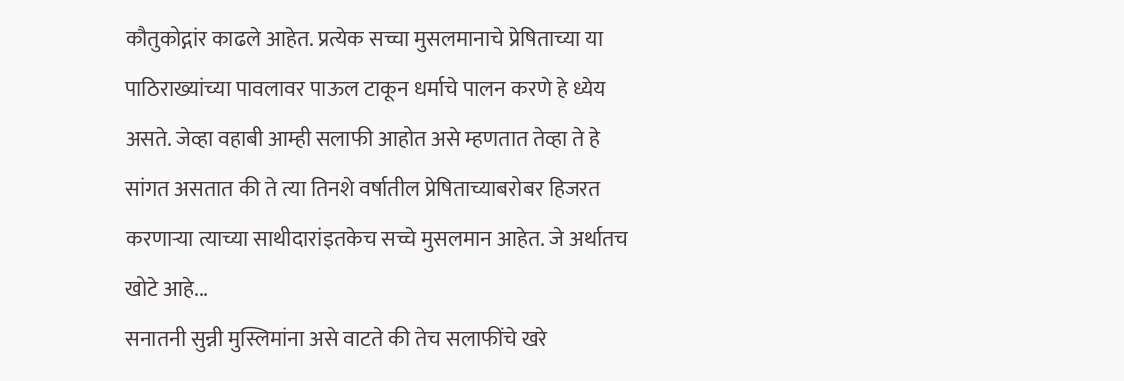कौतुकोद्गांर काढले आहेत. प्रत्येक सच्चा मुसलमानाचे प्रेषिताच्या या पाठिराख्यांच्या पावलावर पाऊल टाकून धर्माचे पालन करणे हे ध्येय असते. जेव्हा वहाबी आम्ही सलाफी आहोत असे म्हणतात तेव्हा ते हे सांगत असतात की ते त्या तिनशे वर्षातील प्रेषिताच्याबरोबर हिजरत करणाऱ्या त्याच्या साथीदारांइतकेच सच्चे मुसलमान आहेत. जे अर्थातच खोटे आहे...
सनातनी सुन्नी मुस्लिमांना असे वाटते की तेच सलाफींचे खरे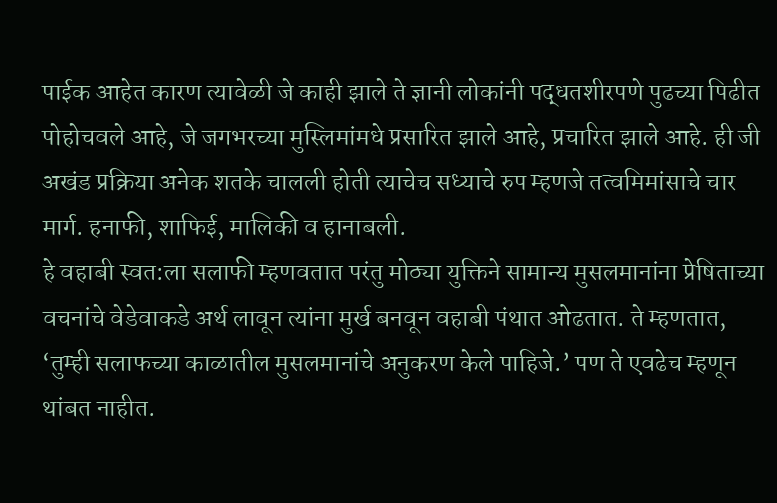पाईक आहेत कारण त्यावेळी जे काही झाले ते ज्ञानी लोकांनी पद्धतशीरपणे पुढच्या पिढीत पोहोचवले आहे, जे जगभरच्या मुस्लिमांमधे प्रसारित झाले आहे, प्रचारित झाले आहे. ही जी अखंड प्रक्रिया अनेक शतके चालली होती त्याचेच सध्याचे रुप म्हणजे तत्वमिमांसाचे चार मार्ग. हनाफी, शाफिई, मालिकी व हानाबली.
हे वहाबी स्वत:ला सलाफी म्हणवतात परंतु मोठ्या युक्तिने सामान्य मुसलमानांना प्रेषिताच्या वचनांचे वेडेवाकडे अर्थ लावून त्यांना मुर्ख बनवून वहाबी पंथात ओढतात. ते म्हणतात, ‘तुम्ही सलाफच्या काळातील मुसलमानांचे अनुकरण केले पाहिजे.’ पण ते एवढेच म्हणून थांबत नाहीत.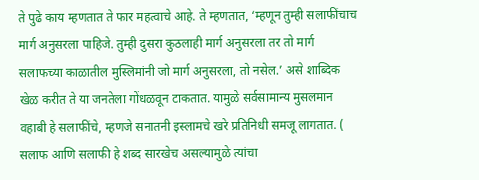ते पुढे काय म्हणतात ते फार महत्वाचे आहे. ते म्हणतात, ‘म्हणून तुम्ही सलाफींचाच मार्ग अनुसरला पाहिजे. तुम्ही दुसरा कुठलाही मार्ग अनुसरला तर तो मार्ग सलाफच्या काळातील मुस्लिमांनी जो मार्ग अनुसरला, तो नसेल.’ असे शाब्दिक खेळ करीत ते या जनतेला गोंधळवून टाकतात. यामुळे सर्वसामान्य मुसलमान वहाबी हे सलाफींचे, म्हणजे सनातनी इस्लामचे खरे प्रतिनिधी समजू लागतात. ( सलाफ आणि सलाफी हे शब्द सारखेच असल्यामुळे त्यांचा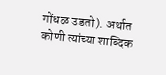गोंधळ उडतो). अर्थात कोणी त्यांच्या शाब्दिक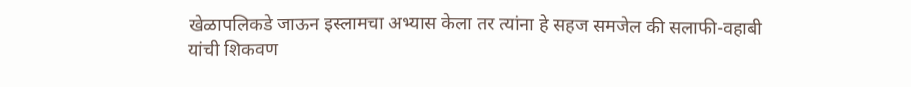खेळापलिकडे जाऊन इस्लामचा अभ्यास केला तर त्यांना हे सहज समजेल की सलाफी-वहाबी यांची शिकवण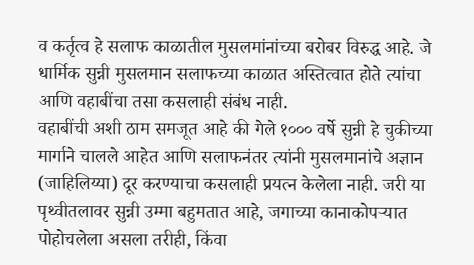व कर्तृत्व हे सलाफ काळातील मुसलमांनांच्या बरोबर विरुद्ध आहे. जे धार्मिक सुन्नी मुसलमान सलाफच्या काळात अस्तित्वात होते त्यांचा आणि वहाबींचा तसा कसलाही संबंध नाही.
वहाबींची अशी ठाम समजूत आहे की गेले १००० वर्षे सुन्नी हे चुकीच्या मार्गाने चालले आहेत आणि सलाफनंतर त्यांनी मुसलमानांचे अज्ञान (जाहिलिय्या) दूर करण्याचा कसलाही प्रयत्न केलेला नाही. जरी या पृथ्वीतलावर सुन्नी उम्मा बहुमतात आहे, जगाच्या कानाकोपऱ्यात पोहोचलेला असला तरीही, किंवा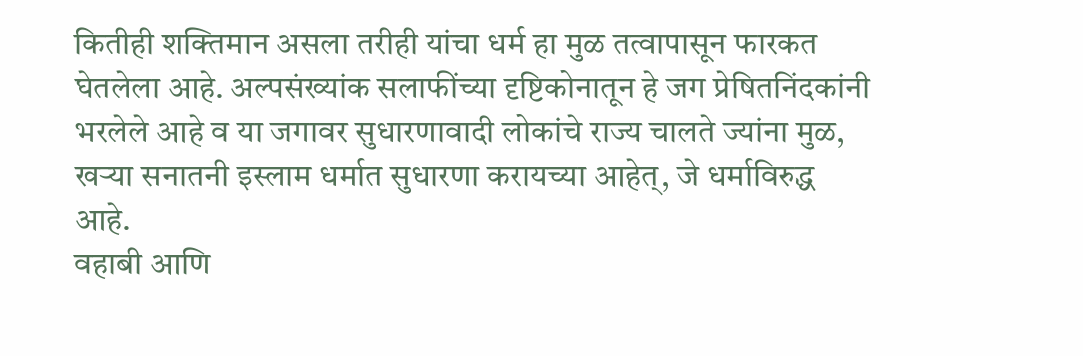कितीही शक्तिमान असला तरीही यांचा धर्म हा मुळ तत्वापासून फारकत घेतलेला आहे. अल्पसंख्यांक सलाफींच्या दृष्टिकोनातून हे जग प्रेषितनिंदकांनी भरलेले आहे व या जगावर सुधारणावादी लोकांचे राज्य चालते ज्यांना मुळ, खऱ्या सनातनी इस्लाम धर्मात सुधारणा करायच्या आहेत्, जे धर्माविरुद्ध आहे.
वहाबी आणि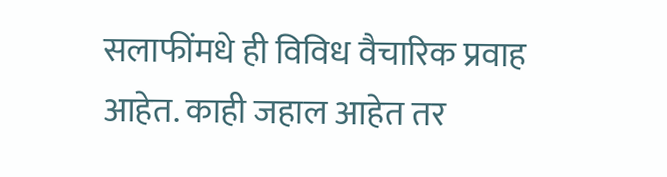सलाफींमधे ही विविध वैचारिक प्रवाह आहेत. काही जहाल आहेत तर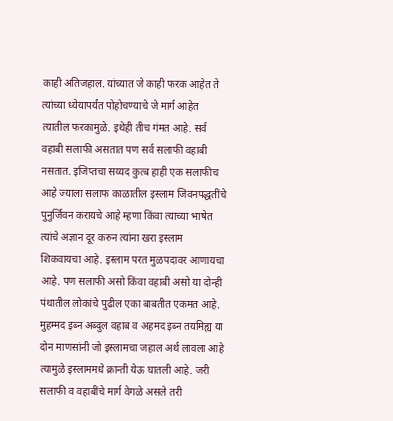काही अतिजहाल. यांच्यात जे काही फरक आहेत ते त्यांच्या ध्येयापर्यंत पोहोचण्याचे जे मार्ग आहेत त्यातील फरकामुळे. इथेही तीच गंमत आहे. सर्व वहाबी सलाफी असतात पण सर्व सलाफी वहाबी नसतात. इजिप्तचा सय्यद कुत्ब हाही एक सलाफीच आहे ज्याला सलाफ काळातील इस्लाम जिवनपद्धतींचे पुनुर्जिवन करायचे आहे म्हणा किंवा त्याच्या भाषेत त्यांचे अज्ञान दूर करुन त्यांना खरा इस्लाम शिकवायचा आहे. इस्लाम परत मुळपदावर आणायचा आहे. पण सलाफी असो किंवा वहाबी असो या दोन्ही पंथातील लोकांचे पुढील एका बाबतीत एकमत आहे. मुहम्मद इब्न अब्दुल वहाब व अहमद इब्न तयमिह्य या दोन माणसांनी जो इस्लामचा जहाल अर्थ लावला आहे त्यामुळे इस्लाममधे क्रान्ती येऊ घातली आहे. जरी सलाफी व वहाबींचे मार्ग वेगळे असले तरी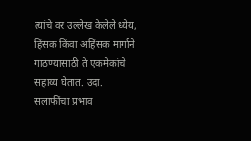त्यांचे वर उल्लेख केलेले ध्येय, हिंसक किंवा अहिंसक मार्गाने गाठण्यासाठी ते एकमेकांचे सहाय्य घेतात. उदा. सलाफींचा प्रभाव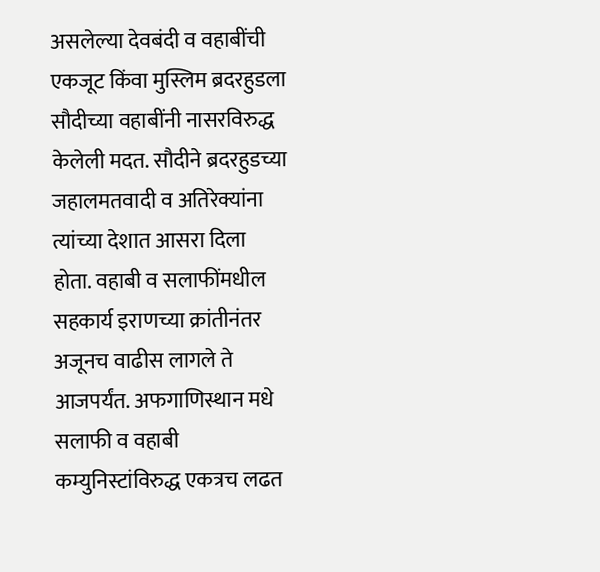असलेल्या देवबंदी व वहाबींची एकजूट किंवा मुस्लिम ब्रदरहुडला सौदीच्या वहाबींनी नासरविरुद्ध केलेली मदत. सौदीने ब्रदरहुडच्या जहालमतवादी व अतिरेक्यांना त्यांच्या देशात आसरा दिला होता. वहाबी व सलाफींमधील सहकार्य इराणच्या क्रांतीनंतर अजूनच वाढीस लागले ते आजपर्यंत. अफगाणिस्थान मधे सलाफी व वहाबी कम्युनिस्टांविरुद्ध एकत्रच लढत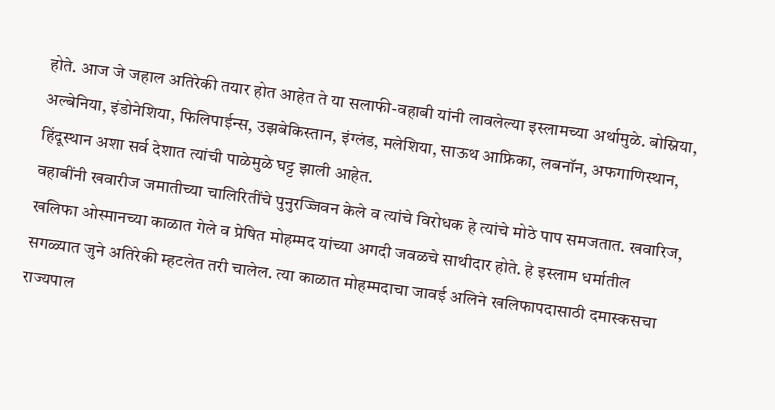होते. आज जे जहाल अतिरेकी तयार होत आहेत ते या सलाफी-वहाबी यांनी लावलेल्या इस्लामच्या अर्थामुळे. बोस्निया, अल्बेनिया, इंडोनेशिया, फिलिपाईन्स, उझबेकिस्तान, इंग्लंड, मलेशिया, साऊथ आफ्रिका, लबनॉन, अफगाणिस्थान, हिंदूस्थान अशा सर्व देशात त्यांची पाळेमुळे घट्ट झाली आहेत.
वहाबींनी खवारीज जमातीच्या चालिरितींचे पुनुरज्जिवन केले व त्यांचे विरोधक हे त्यांचे मोठे पाप समजतात. खवारिज, खलिफा ओस्मानच्या काळात गेले व प्रेषित मोहम्मद यांच्या अगदी जवळचे साथीदार होते. हे इस्लाम धर्मातील सगळ्यात जुने अतिरेकी म्हटलेत तरी चालेल. त्या काळात मोहम्मदाचा जावई अलिने खलिफापदासाठी दमास्कसचा राज्यपाल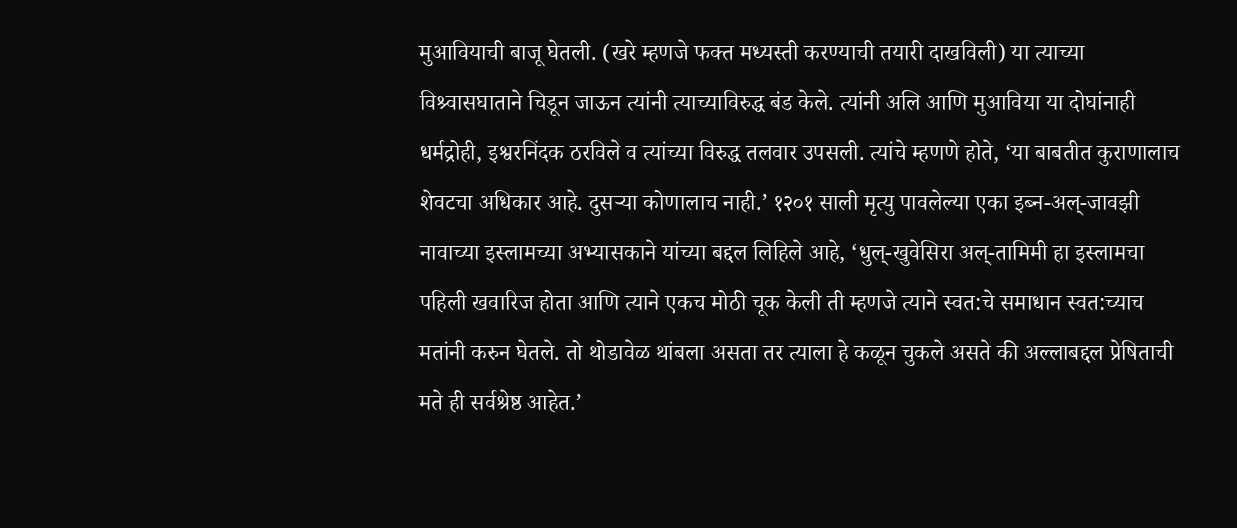मुआवियाची बाजू घेतली. (खरे म्हणजे फक्त मध्यस्ती करण्याची तयारी दाखविली) या त्याच्या विश्र्वासघाताने चिडून जाऊन त्यांनी त्याच्याविरुद्ध बंड केले. त्यांनी अलि आणि मुआविया या दोघांनाही धर्मद्रोही, इश्वरनिंदक ठरविले व त्यांच्या विरुद्ध तलवार उपसली. त्यांचे म्हणणे होते, ‘या बाबतीत कुराणालाच शेवटचा अधिकार आहे. दुसऱ्या कोणालाच नाही.’ १२०१ साली मृत्यु पावलेल्या एका इब्न-अल्-जावझी नावाच्या इस्लामच्या अभ्यासकाने यांच्या बद्दल लिहिले आहे, ‘धुल्-खुवेसिरा अल्-तामिमी हा इस्लामचा पहिली खवारिज होता आणि त्याने एकच मोठी चूक केली ती म्हणजे त्याने स्वत:चे समाधान स्वत:च्याच मतांनी करुन घेतले. तो थोडावेळ थांबला असता तर त्याला हे कळून चुकले असते की अल्लाबद्दल प्रेषिताची मते ही सर्वश्रेष्ठ आहेत.’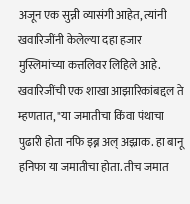अजून एक सुन्नी व्यासंगी आहेत, त्यांनी खवारिजींनी केलेल्या दहा हजार मुस्लिमांच्या कत्तलिवर लिहिले आहे. खवारिजींची एक शाखा आझारिकांबद्दल ते म्हणतात, "या जमातीचा किंवा पंथाचा पुढारी होता नफि इब्न अल् अझ्राक. हा बानू हनिफा या जमातीचा होता. तीच जमात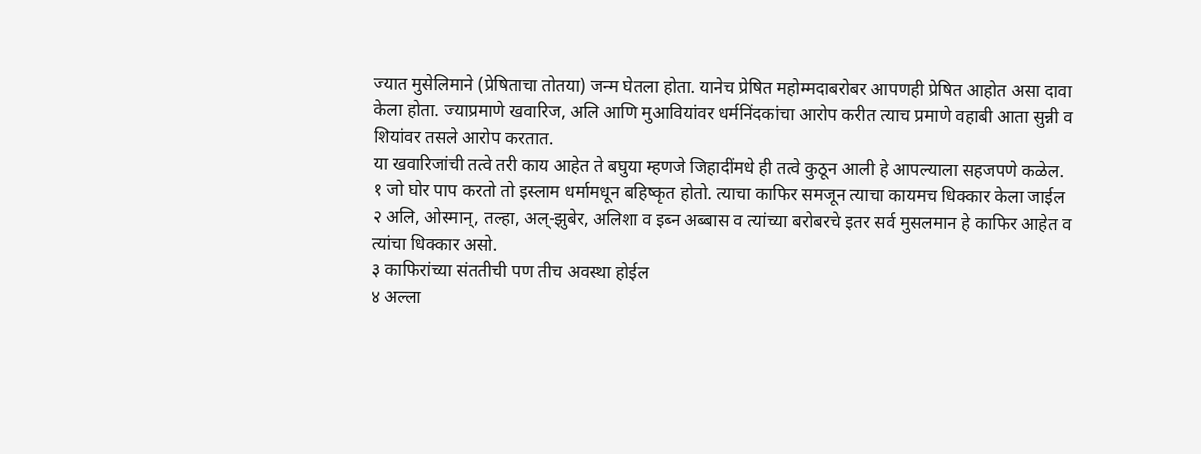ज्यात मुसेलिमाने (प्रेषिताचा तोतया) जन्म घेतला होता. यानेच प्रेषित महोम्मदाबरोबर आपणही प्रेषित आहोत असा दावा केला होता. ज्याप्रमाणे खवारिज, अलि आणि मुआवियांवर धर्मनिंदकांचा आरोप करीत त्याच प्रमाणे वहाबी आता सुन्नी व शियांवर तसले आरोप करतात.
या खवारिजांची तत्वे तरी काय आहेत ते बघुया म्हणजे जिहादींमधे ही तत्वे कुठून आली हे आपल्याला सहजपणे कळेल.
१ जो घोर पाप करतो तो इस्लाम धर्मामधून बहिष्कृत होतो. त्याचा काफिर समजून त्याचा कायमच धिक्कार केला जाईल
२ अलि, ओस्मान्, तल्हा, अल्-झुबेर, अलिशा व इब्न अब्बास व त्यांच्या बरोबरचे इतर सर्व मुसलमान हे काफिर आहेत व त्यांचा धिक्कार असो.
३ काफिरांच्या संततीची पण तीच अवस्था होईल
४ अल्ला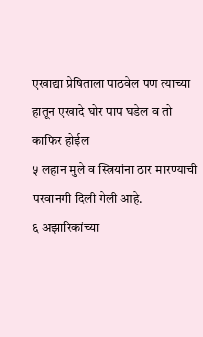एखाद्या प्रेषिताला पाठवेल पण त्याच्या हातून एखादे घोर पाप घडेल व तो काफिर होईल
५ लहान मुले व स्त्रियांना ठार मारण्याची परवानगी दिली गेली आहे.
६ अझारिकांच्या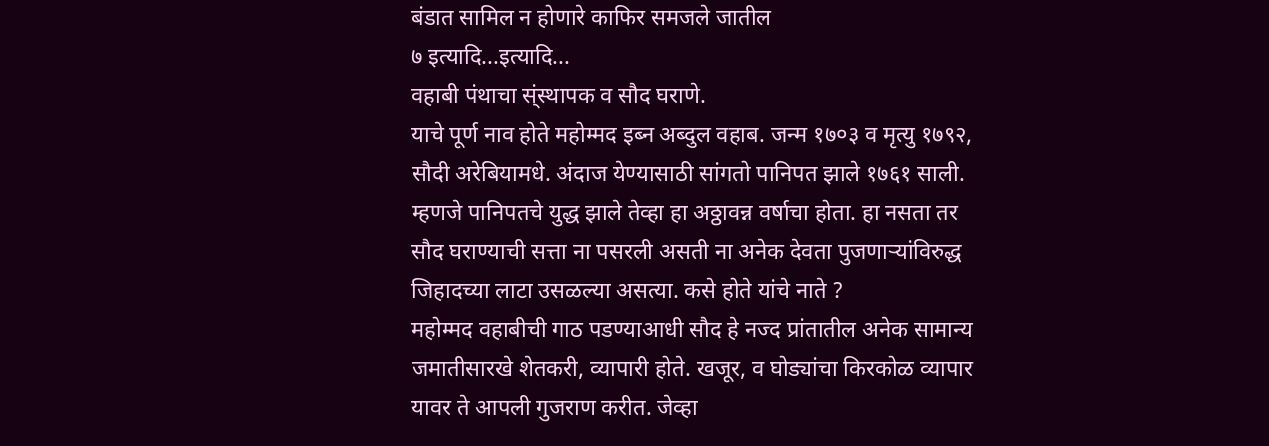बंडात सामिल न होणारे काफिर समजले जातील
७ इत्यादि...इत्यादि...
वहाबी पंथाचा स्ंस्थापक व सौद घराणे.
याचे पूर्ण नाव होते महोम्मद इब्न अब्दुल वहाब. जन्म १७०३ व मृत्यु १७९२, सौदी अरेबियामधे. अंदाज येण्यासाठी सांगतो पानिपत झाले १७६१ साली. म्हणजे पानिपतचे युद्ध झाले तेव्हा हा अठ्ठावन्न वर्षाचा होता. हा नसता तर सौद घराण्याची सत्ता ना पसरली असती ना अनेक देवता पुजणाऱ्यांविरुद्ध जिहादच्या लाटा उसळल्या असत्या. कसे होते यांचे नाते ?
महोम्मद वहाबीची गाठ पडण्याआधी सौद हे नज्द प्रांतातील अनेक सामान्य जमातीसारखे शेतकरी, व्यापारी होते. खजूर, व घोड्यांचा किरकोळ व्यापार यावर ते आपली गुजराण करीत. जेव्हा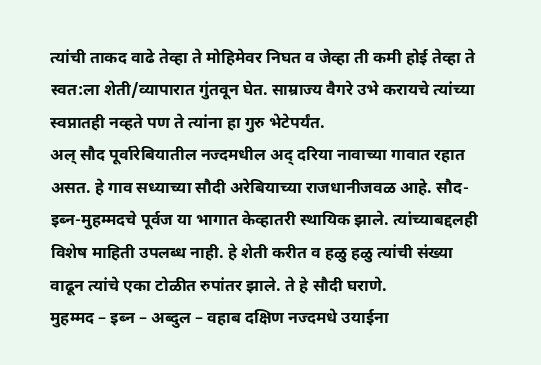त्यांची ताकद वाढे तेव्हा ते मोहिमेवर निघत व जेव्हा ती कमी होई तेव्हा ते स्वत:ला शेती/व्यापारात गुंतवून घेत. साम्राज्य वैगरे उभे करायचे त्यांच्या स्वप्नातही नव्हते पण ते त्यांना हा गुरु भेटेपर्यंत.
अल् सौद पूर्वारेबियातील नज्दमधील अद् दरिया नावाच्या गावात रहात असत. हे गाव सध्याच्या सौदी अरेबियाच्या राजधानीजवळ आहे. सौद-इब्न-मुहम्मदचे पूर्वज या भागात केव्हातरी स्थायिक झाले. त्यांच्याबद्दलही विशेष माहिती उपलब्ध नाही. हे शेती करीत व हळु हळु त्यांची संख्या वाढून त्यांचे एका टोळीत रुपांतर झाले. ते हे सौदी घराणे.
मुहम्मद – इब्न – अब्दुल – वहाब दक्षिण नज्दमधे उयाईना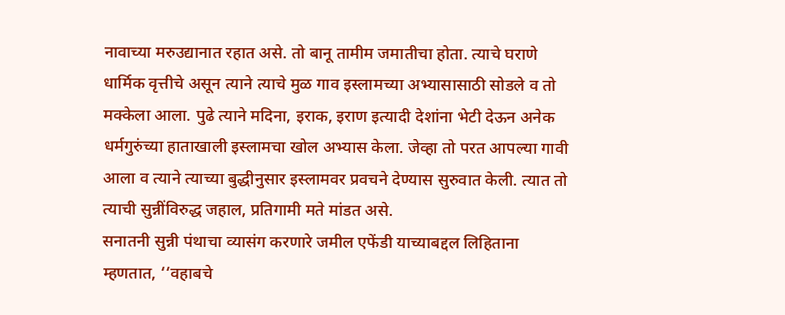नावाच्या मरुउद्यानात रहात असे. तो बानू तामीम जमातीचा होता. त्याचे घराणे धार्मिक वृत्तीचे असून त्याने त्याचे मुळ गाव इस्लामच्या अभ्यासासाठी सोडले व तो मक्केला आला. पुढे त्याने मदिना, इराक, इराण इत्यादी देशांना भेटी देऊन अनेक धर्मगुरुंच्या हाताखाली इस्लामचा खोल अभ्यास केला. जेव्हा तो परत आपल्या गावी आला व त्याने त्याच्या बुद्धीनुसार इस्लामवर प्रवचने देण्यास सुरुवात केली. त्यात तो त्याची सुन्नींविरुद्ध जहाल, प्रतिगामी मते मांडत असे.
सनातनी सुन्नी पंथाचा व्यासंग करणारे जमील एफेंडी याच्याबद्दल लिहिताना म्हणतात, ‘‘वहाबचे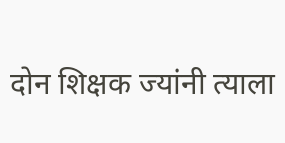दोन शिक्षक ज्यांनी त्याला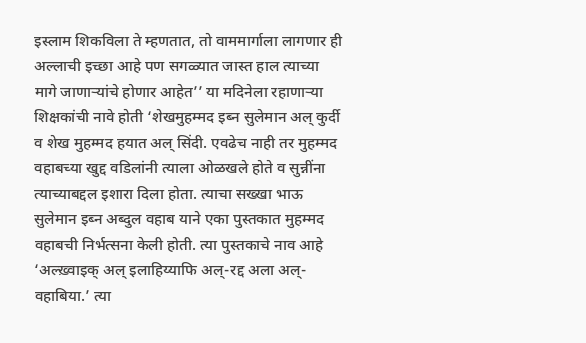इस्लाम शिकविला ते म्हणतात, तो वाममार्गाला लागणार ही अल्लाची इच्छा आहे पण सगळ्यात जास्त हाल त्याच्या मागे जाणाऱ्यांचे होणार आहेत’’ या मदिनेला रहाणाऱ्या शिक्षकांची नावे होती ‘शेखमुहम्मद इब्न सुलेमान अल् कुर्दी व शेख मुहम्मद हयात अल् सिंदी. एवढेच नाही तर मुहम्मद वहाबच्या खुद्द वडिलांनी त्याला ओळखले होते व सुन्नींना त्याच्याबद्दल इशारा दिला होता. त्याचा सख्खा भाऊ सुलेमान इब्न अब्दुल वहाब याने एका पुस्तकात मुहम्मद वहाबची निर्भत्सना केली होती. त्या पुस्तकाचे नाव आहे ‘अल्ख़्वाइक् अल् इलाहिय्याफि अल्-रद्द अला अल्-वहाबिया.’ त्या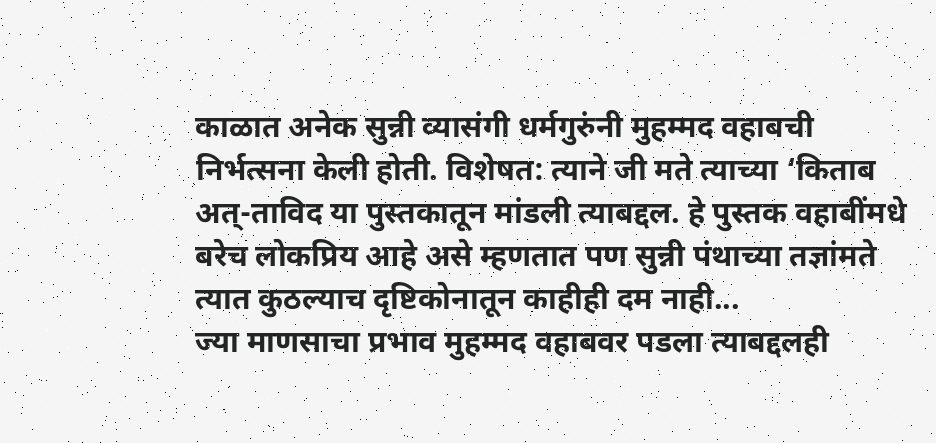काळात अनेक सुन्नी व्यासंगी धर्मगुरुंनी मुहम्मद वहाबची निर्भत्सना केली होती. विशेषत: त्याने जी मते त्याच्या ‘किताब अत्-ताविद या पुस्तकातून मांडली त्याबद्दल. हे पुस्तक वहाबींमधे बरेच लोकप्रिय आहे असे म्हणतात पण सुन्नी पंथाच्या तज्ञांमते त्यात कुठल्याच दृष्टिकोनातून काहीही दम नाही...
ज्या माणसाचा प्रभाव मुहम्मद वहाबवर पडला त्याबद्दलही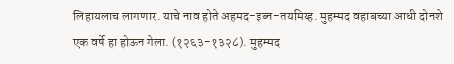लिहायलाच लागणार. याचे नाव होते अहमद-इब्न-तयमिय्ह. मुहम्मद वहाबच्या आधी दोनशे एक वर्षे हा होऊन गेला. (१२६३-१३२८). मुहम्मद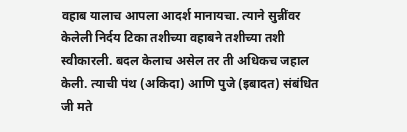वहाब यालाच आपला आदर्श मानायचा. त्याने सुन्नींवर केलेली निर्दय टिका तशीच्या वहाबने तशीच्या तशी स्वीकारली. बदल केलाच असेल तर ती अधिकच जहाल केली. त्याची पंथ (अकिदा) आणि पुजे (इबादत) संबंधित जी मते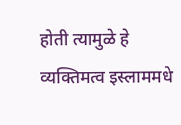होती त्यामुळे हे व्यक्तिमत्व इस्लाममधे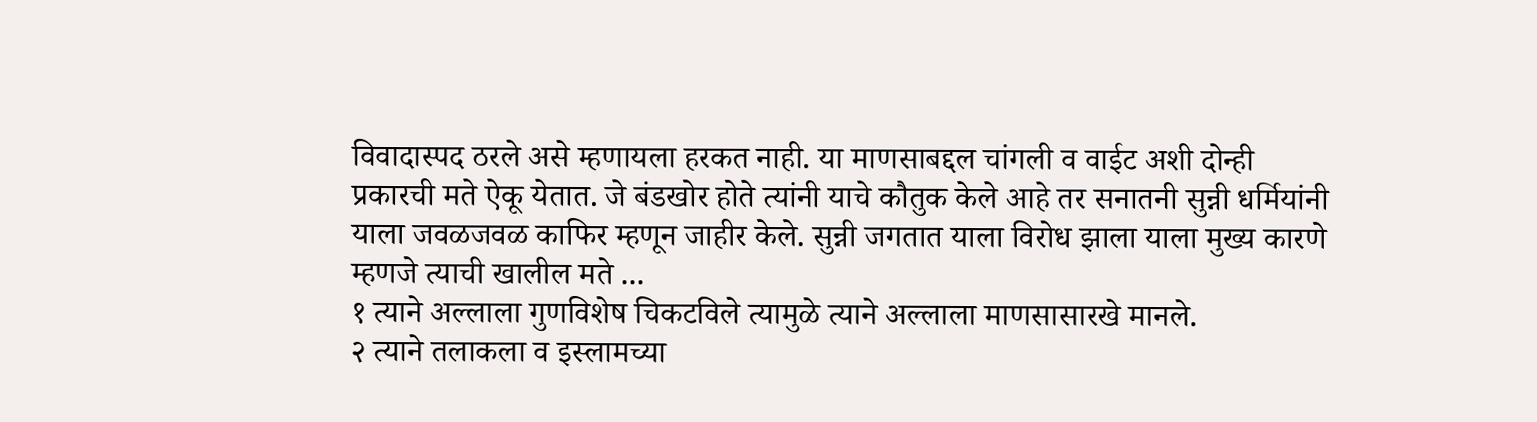विवादास्पद ठरले असे म्हणायला हरकत नाही. या माणसाबद्दल चांगली व वाईट अशी दोन्ही प्रकारची मते ऐकू येतात. जे बंडखोर होते त्यांनी याचे कौतुक केले आहे तर सनातनी सुन्नी धर्मियांनी याला जवळजवळ काफिर म्हणून जाहीर केले. सुन्नी जगतात याला विरोध झाला याला मुख्य कारणे म्हणजे त्याची खालील मते ...
१ त्याने अल्लाला गुणविशेष चिकटविले त्यामुळे त्याने अल्लाला माणसासारखे मानले.
२ त्याने तलाकला व इस्लामच्या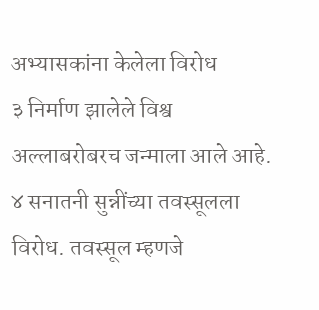अभ्यासकांना केलेला विरोध
३ निर्माण झालेले विश्व अल्लाबरोबरच जन्माला आले आहे.
४ सनातनी सुन्नींच्या तवस्सूलला विरोध. तवस्सूल म्हणजे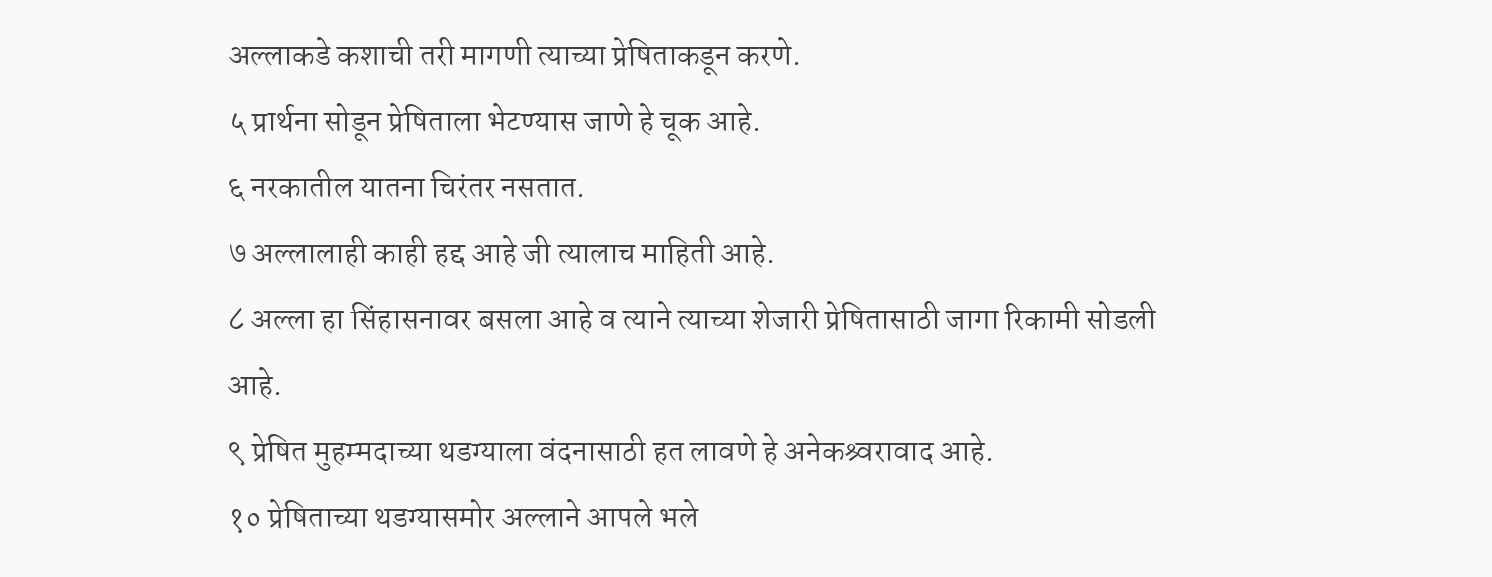अल्लाकडे कशाची तरी मागणी त्याच्या प्रेषिताकडून करणे.
५ प्रार्थना सोडून प्रेषिताला भेटण्यास जाणे हे चूक आहे.
६ नरकातील यातना चिरंतर नसतात.
७ अल्लालाही काही हद्द आहे जी त्यालाच माहिती आहे.
८ अल्ला हा सिंहासनावर बसला आहे व त्याने त्याच्या शेजारी प्रेषितासाठी जागा रिकामी सोडली आहे.
९ प्रेषित मुहम्मदाच्या थडग्याला वंदनासाठी हत लावणे हे अनेकश्र्वरावाद आहे.
१० प्रेषिताच्या थडग्यासमोर अल्लाने आपले भले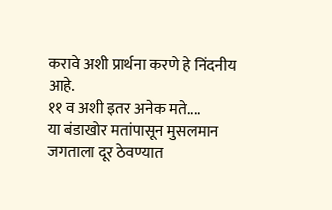करावे अशी प्रार्थना करणे हे निंदनीय आहे.
११ व अशी इतर अनेक मते....
या बंडाखोर मतांपासून मुसलमान जगताला दूर ठेवण्यात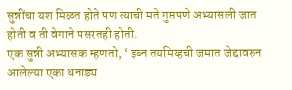सुन्नींचा यश मिळत होते पण त्याची मते गुप्तपणे अभ्यासली जात होती व ती वेगाने पसरतही होती.
एक सुन्नी अभ्यासक म्हणतो, ‘ इब्न तयमिय्हची जमात जेद्दावरुन आलेल्या एका धनाड्य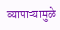व्यापाऱ्यामुळे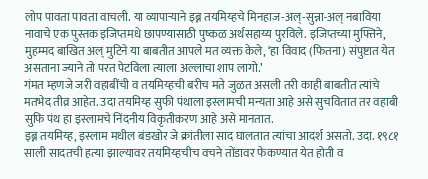लोप पावता पावता वाचली. या व्यापाऱ्याने इब्न तयमिय्हचे मिनहाज-अल्-सुन्ना-अल् नबाविया नावाचे एक पुस्तक इजिप्तमधे छापण्यासाठी पुष्कळ अर्थसहाय्य पुरविले. इजिप्तच्या मुफ्तिने, मुहम्मद बाखित अल् मुटिने या बाबतीत आपले मत व्यक्त केले, ‘हा विवाद (फितना) संपुष्टात येत असताना ज्याने तो परत पेटविला त्याला अल्लाचा शाप लागो.’
गंमत म्हणजे जरी वहाबींची व तयमिय्हची बरीच मते जुळत असली तरी काही बाबतीत त्यांचे मतभेद तीव्र आहेत. उदा तयमिय्ह सुफी पंथाला इस्लामची मन्यता आहे असे सुचवितात तर वहाबी सुफि पंथ हा इस्लामचे निंदनीय विकृतीकरण आहे असे मानतात.
इब्न तयमिय्ह, इस्लाम मधील बंडखोर जे क्रांतीला साद घालतात त्यांचा आदर्श असतो. उदा. १९८१ साली सादतची हत्या झाल्यावर तयमिय्हचीच वचने तोंडावर फेकण्यात येत होती व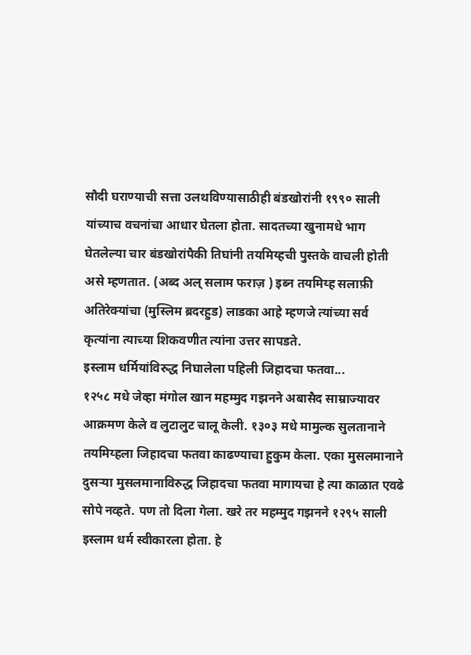सौदी घराण्याची सत्ता उलथविण्यासाठीही बंडखोरांनी १९९० साली यांच्याच वचनांचा आधार घेतला होता. सादतच्या खुनामधे भाग घेतलेल्या चार बंडखोरांपैकी तिघांनी तयमिय्हची पुस्तके वाचली होती असे म्हणतात. (अब्द अल् सलाम फराज़ ) इब्न तयमिय्ह सलाफ़ी अतिरेक्यांचा (मुस्लिम ब्रदरहुड) लाडका आहे म्हणजे त्यांच्या सर्व कृत्यांना त्याच्या शिकवणीत त्यांना उत्तर सापडते.
इस्लाम धर्मियांविरुद्ध निघालेला पहिली जिहादचा फतवा...
१२५८ मधे जेव्हा मंगोल खान महम्मुद गझनने अबासैद साम्राज्यावर आक्रमण केले व लुटालुट चालू केली. १३०३ मधे मामुल्क सुलतानाने तयमिय्हला जिहादचा फतवा काढण्याचा हुकुम केला. एका मुसलमानाने दुसऱ्या मुसलमानाविरुद्ध जिहादचा फतवा मागायचा हे त्या काळात एवढे सोपे नव्हते. पण तो दिला गेला. खरे तर महम्मुद गझनने १२९५ साली इस्लाम धर्म स्वीकारला होता. हे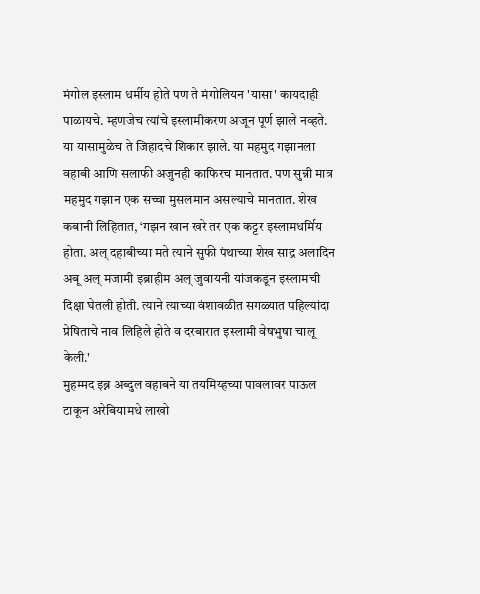मंगोल इस्लाम धर्मीय होते पण ते मंगोलियन 'यासा' कायदाही पाळायचे. म्हणजेच त्यांचे इस्लामीकरण अजून पूर्ण झाले नव्हते. या यासामुळेच ते जिहादचे शिकार झाले. या महमुद गझानला वहाबी आणि सलाफी अजुनही काफिरच मानतात. पण सुन्नी मात्र महमुद गझान एक सच्चा मुसलमान असल्याचे मानतात. शेख कबानी लिहितात, ‘गझन खान खरे तर एक कट्टर इस्लामधर्मिय होता. अल् दहाबीच्या मते त्याने सुफी पंथाच्या शेख साद्र अलादिन अबू अल् मजामी इब्राहीम अल् जुवायनी यांजकडून इस्लामची दिक्षा घेतली होती. त्याने त्याच्या वंशावळीत सगळ्यात पहिल्यांदा प्रेषिताचे नाव लिहिले होते व दरबारात इस्लामी वेषभुषा चालू केली.'
मुहम्मद इब्न अब्दुल वहाबने या तयमिय्हच्या पावलावर पाऊल टाकून अरेबियामधे लाखो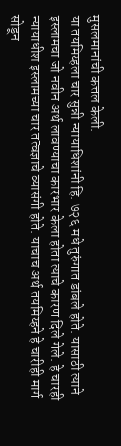मुसलमानांची कत्तल केली.
या तयमिय्हला चार सुन्नी न्यायाधिशांनी हि. ७२६ मधे तुरुंगात डांबले होते. यासाठी त्याने इस्लामचा जो नवीन अर्थ लावण्याचा कारभार केला होता त्याचे कारण दिले गेले. हे चारही न्यायाधीश इस्लामच्या चार तत्वज्ञाचे व्यासंगी होते. याचाच अर्थ तयमिय्हने हे चारीही मार्ग सोडून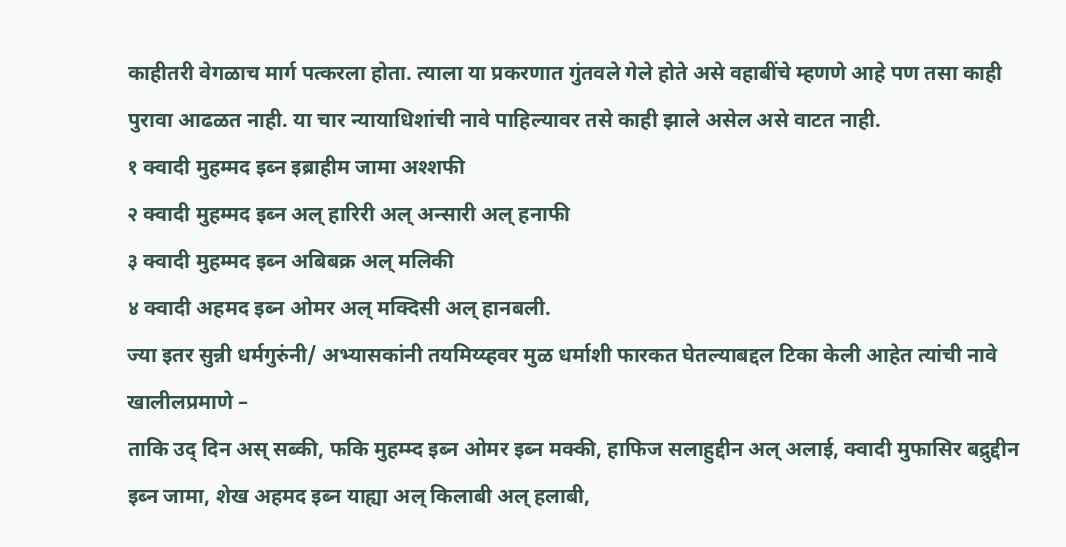काहीतरी वेगळाच मार्ग पत्करला होता. त्याला या प्रकरणात गुंतवले गेले होते असे वहाबींचे म्हणणे आहे पण तसा काही पुरावा आढळत नाही. या चार न्यायाधिशांची नावे पाहिल्यावर तसे काही झाले असेल असे वाटत नाही.
१ क्वादी मुहम्मद इब्न इब्राहीम जामा अश्शफी
२ क्वादी मुहम्मद इब्न अल् हारिरी अल् अन्सारी अल् हनाफी
३ क्वादी मुहम्मद इब्न अबिबक्र अल् मलिकी
४ क्वादी अहमद इब्न ओमर अल् मक्दिसी अल् हानबली.
ज्या इतर सुन्नी धर्मगुरुंनी/ अभ्यासकांनी तयमिय्य्हवर मुळ धर्माशी फारकत घेतल्याबद्दल टिका केली आहेत त्यांची नावे खालीलप्रमाणे –
ताकि उद् दिन अस् सब्की, फकि मुहम्म्द इब्न ओमर इब्न मक्की, हाफिज सलाहुद्दीन अल् अलाई, क्वादी मुफासिर बद्रुद्दीन इब्न जामा, शेख अहमद इब्न याह्या अल् किलाबी अल् हलाबी,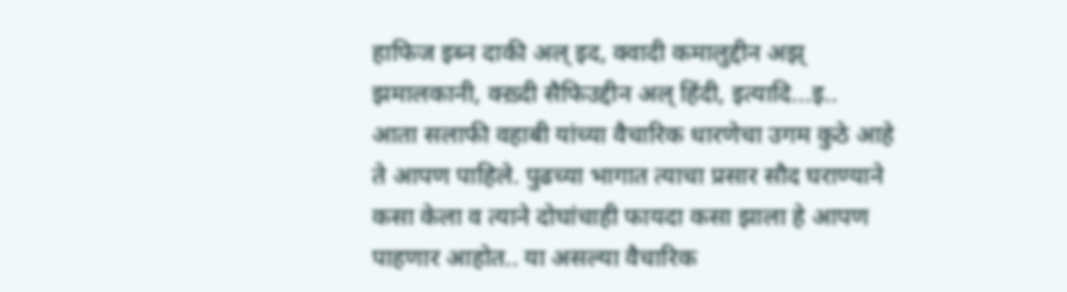हाफिज इब्न दाकी अल् इद, क्वादी कमालुद्दीन अझ् झमालकानी, क्ख़्दी सैफिउद्दीन अल् हिंदी, इत्यादि...इ..
आता सलाफी वहाबी यांच्या वैचारिक धारणेचा उगम कुठे आहे ते आपण पाहिले. पुढच्या भागात त्याचा प्रसार सौद घराण्याने कसा केला व त्याने दोघांचाही फायदा कसा झाला हे आपण पाहणार आहोत.. या असल्या वैचारिक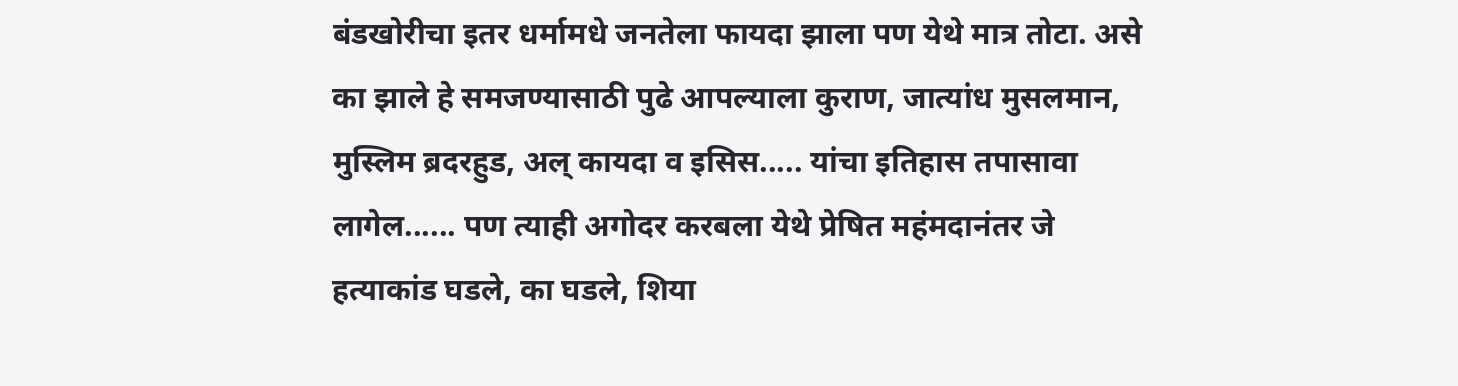बंडखोरीचा इतर धर्मामधे जनतेला फायदा झाला पण येथे मात्र तोटा. असे का झाले हे समजण्यासाठी पुढे आपल्याला कुराण, जात्यांध मुसलमान, मुस्लिम ब्रदरहुड, अल् कायदा व इसिस..... यांचा इतिहास तपासावा लागेल...... पण त्याही अगोदर करबला येथे प्रेषित महंमदानंतर जे हत्याकांड घडले, का घडले, शिया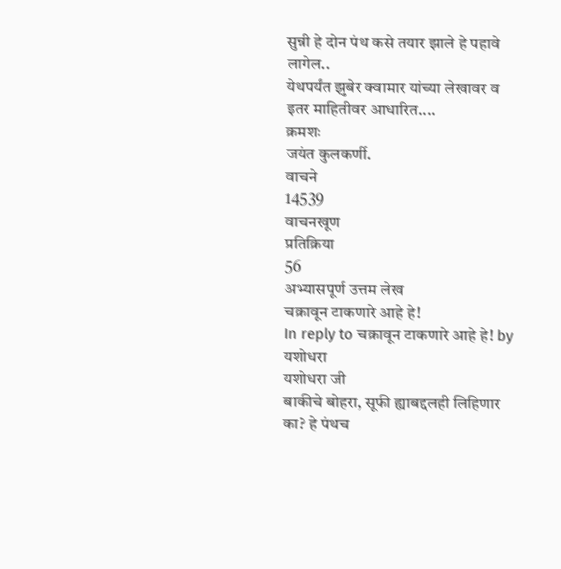सुन्नी हे दोन पंथ कसे तयार झाले हे पहावे लागेल..
येथपर्यंत झुबेर क्वामार यांच्या लेखावर व इतर माहितीवर आधारित....
क्रमशः
जयंत कुलकर्णी.
वाचने
14539
वाचनखूण
प्रतिक्रिया
56
अभ्यासपूर्ण उत्तम लेख
चक्रावून टाकणारे आहे हे!
In reply to चक्रावून टाकणारे आहे हे! by यशोधरा
यशोधरा जी
बाकीचे बोहरा, सूफी ह्याबद्दलही लिहिणार का? हे पंथच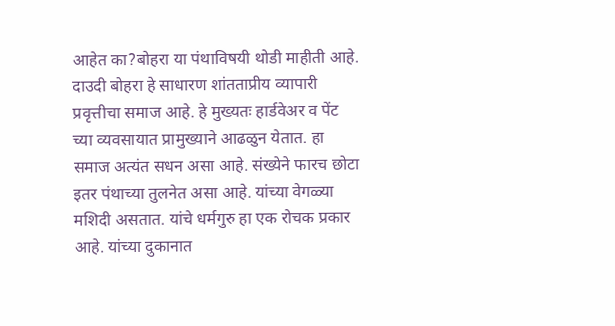आहेत का?बोहरा या पंथाविषयी थोडी माहीती आहे. दाउदी बोहरा हे साधारण शांतताप्रीय व्यापारी प्रवृत्तीचा समाज आहे. हे मुख्यतः हार्डवेअर व पेंट च्या व्यवसायात प्रामुख्याने आढळुन येतात. हा समाज अत्यंत सधन असा आहे. संख्येने फारच छोटा इतर पंथाच्या तुलनेत असा आहे. यांच्या वेगळ्या मशिदी असतात. यांचे धर्मगुरु हा एक रोचक प्रकार आहे. यांच्या दुकानात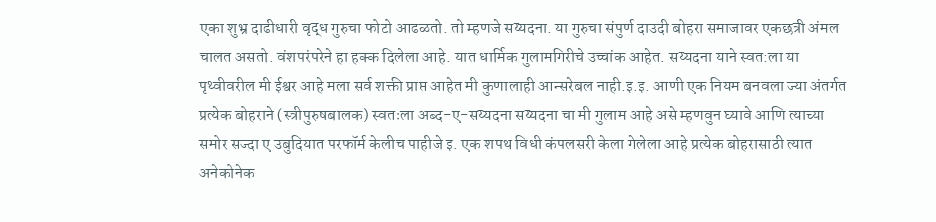एका शुभ्र दाढीधारी वृद्ध गुरुचा फोटो आढळतो. तो म्हणजे सय्यदना. या गुरुचा संपुर्ण दाउदी बोहरा समाजावर एकछत्री अंमल चालत असतो. वंशपरंपरेने हा हक्क दिलेला आहे. यात धार्मिक गुलामगिरीचे उच्चांक आहेत. सय्यदना याने स्वत:ला या पृथ्वीवरील मी ईश्वर आहे मला सर्व शक्ती प्राप्त आहेत मी कुणालाही आन्सरेबल नाही.इ.इ. आणी एक नियम बनवला ज्या अंतर्गत प्रत्येक बोहराने (स्त्रीपुरुषबालक) स्वतःला अब्द-ए-सय्यदना सय्यदना चा मी गुलाम आहे असे म्हणवुन घ्यावे आणि त्याच्या समोर सज्दा ए उबुदियात परफॉर्म केलीच पाहीजे इ. एक शपथ विधी कंपलसरी केला गेलेला आहे प्रत्येक बोहरासाठी त्यात अनेकोनेक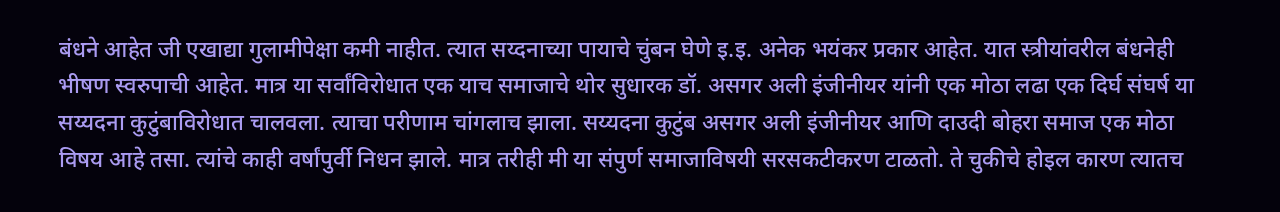बंधने आहेत जी एखाद्या गुलामीपेक्षा कमी नाहीत. त्यात सय्दनाच्या पायाचे चुंबन घेणे इ.इ. अनेक भयंकर प्रकार आहेत. यात स्त्रीयांवरील बंधनेही भीषण स्वरुपाची आहेत. मात्र या सर्वांविरोधात एक याच समाजाचे थोर सुधारक डॉ. असगर अली इंजीनीयर यांनी एक मोठा लढा एक दिर्घ संघर्ष या सय्यदना कुटुंबाविरोधात चालवला. त्याचा परीणाम चांगलाच झाला. सय्यदना कुटुंब असगर अली इंजीनीयर आणि दाउदी बोहरा समाज एक मोठा विषय आहे तसा. त्यांचे काही वर्षांपुर्वी निधन झाले. मात्र तरीही मी या संपुर्ण समाजाविषयी सरसकटीकरण टाळतो. ते चुकीचे होइल कारण त्यातच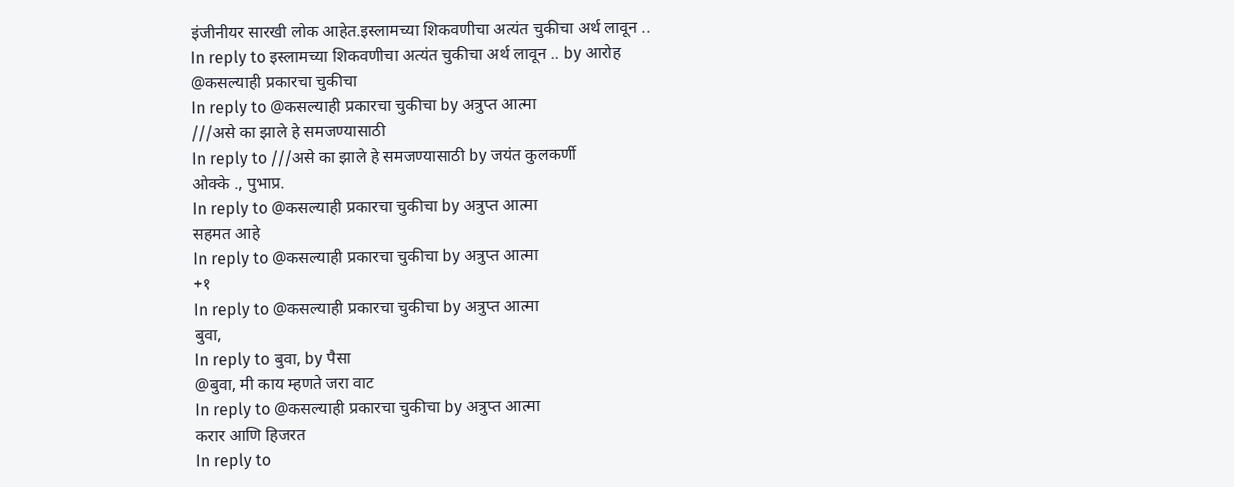इंजीनीयर सारखी लोक आहेत.इस्लामच्या शिकवणीचा अत्यंत चुकीचा अर्थ लावून ..
In reply to इस्लामच्या शिकवणीचा अत्यंत चुकीचा अर्थ लावून .. by आरोह
@कसल्याही प्रकारचा चुकीचा
In reply to @कसल्याही प्रकारचा चुकीचा by अत्रुप्त आत्मा
///असे का झाले हे समजण्यासाठी
In reply to ///असे का झाले हे समजण्यासाठी by जयंत कुलकर्णी
ओक्के ., पुभाप्र.
In reply to @कसल्याही प्रकारचा चुकीचा by अत्रुप्त आत्मा
सहमत आहे
In reply to @कसल्याही प्रकारचा चुकीचा by अत्रुप्त आत्मा
+१
In reply to @कसल्याही प्रकारचा चुकीचा by अत्रुप्त आत्मा
बुवा,
In reply to बुवा, by पैसा
@बुवा, मी काय म्हणते जरा वाट
In reply to @कसल्याही प्रकारचा चुकीचा by अत्रुप्त आत्मा
करार आणि हिजरत
In reply to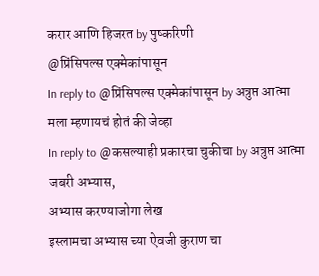करार आणि हिजरत by पुष्करिणी
@प्रिंसिपल्स एक्मेकांपासून
In reply to @प्रिंसिपल्स एक्मेकांपासून by अत्रुप्त आत्मा
मला म्हणायचं होतं की जेव्हा
In reply to @कसल्याही प्रकारचा चुकीचा by अत्रुप्त आत्मा
जबरी अभ्यास,
अभ्यास करण्याजोगा लेख
इस्लामचा अभ्यास च्या ऐवजी कुराण चा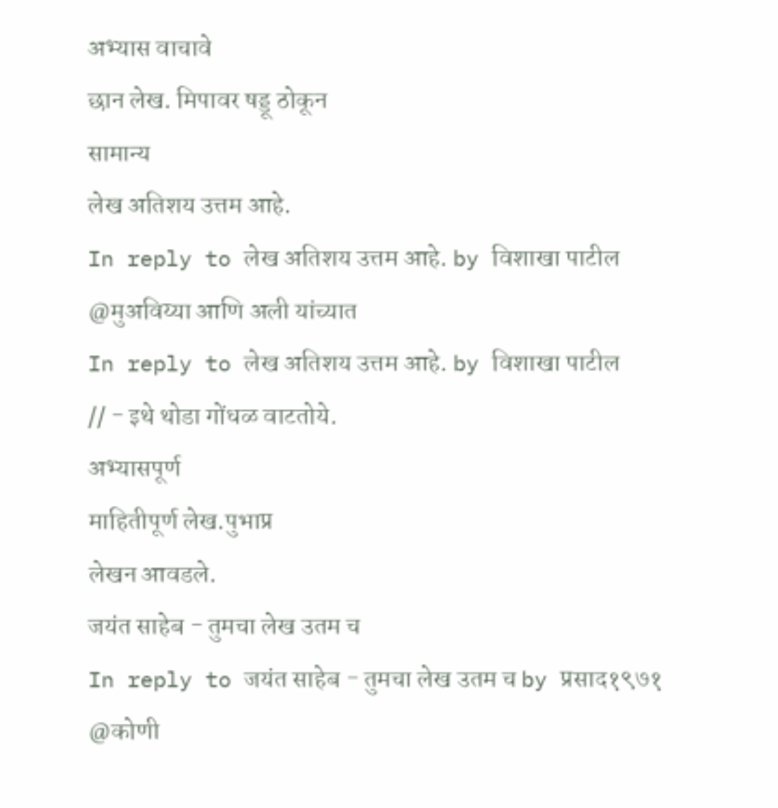अभ्यास वाचावे
छान लेख. मिपावर षड्डू ठोकून
सामान्य
लेख अतिशय उत्तम आहे.
In reply to लेख अतिशय उत्तम आहे. by विशाखा पाटील
@मुअविय्या आणि अली यांच्यात
In reply to लेख अतिशय उत्तम आहे. by विशाखा पाटील
// - इथे थोडा गोंधळ वाटतोये.
अभ्यासपूर्ण
माहितीपूर्ण लेख.पुभाप्र
लेखन आवडले.
जयंत साहेब - तुमचा लेख उतम च
In reply to जयंत साहेब - तुमचा लेख उतम च by प्रसाद१९७१
@कोणी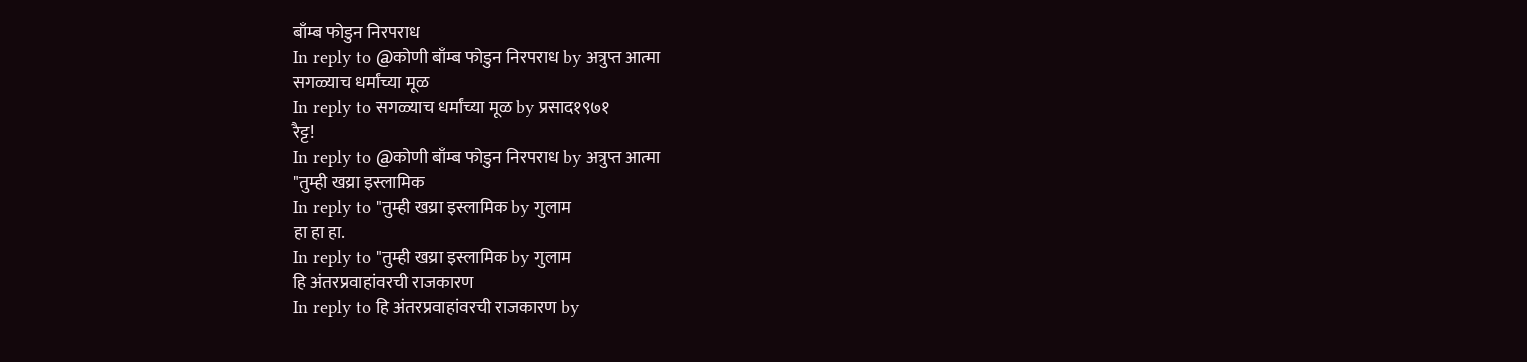बाँम्ब फोडुन निरपराध
In reply to @कोणी बाँम्ब फोडुन निरपराध by अत्रुप्त आत्मा
सगळ्याच धर्मांच्या मूळ
In reply to सगळ्याच धर्मांच्या मूळ by प्रसाद१९७१
रैट्ट!
In reply to @कोणी बाँम्ब फोडुन निरपराध by अत्रुप्त आत्मा
"तुम्ही खय्रा इस्लामिक
In reply to "तुम्ही खय्रा इस्लामिक by गुलाम
हा हा हा.
In reply to "तुम्ही खय्रा इस्लामिक by गुलाम
हि अंतरप्रवाहांवरची राजकारण
In reply to हि अंतरप्रवाहांवरची राजकारण by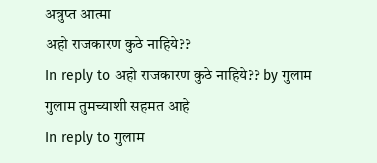अत्रुप्त आत्मा
अहो राजकारण कुठे नाहिये??
In reply to अहो राजकारण कुठे नाहिये?? by गुलाम
गुलाम तुमच्याशी सहमत आहे
In reply to गुलाम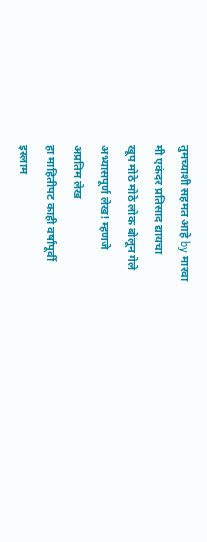तुमच्याशी सहमत आहे by मारवा
मी एकंदर प्रतिसाद द्यायचा
खूप मोठे मोठे लोक बोलून गेले
अभ्यासपूर्ण लेख! म्हणजे
अप्रतिम लेख
हा माहितीपट काही वर्षांपूर्वी
इस्लाम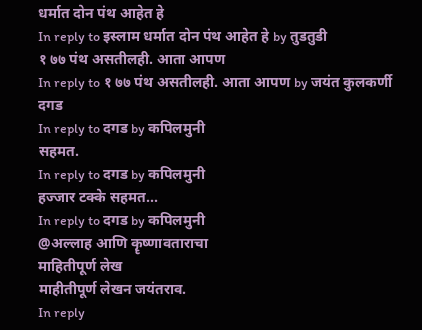धर्मात दोन पंथ आहेत हे
In reply to इस्लाम धर्मात दोन पंथ आहेत हे by तुडतुडी
१ ७७ पंथ असतीलही. आता आपण
In reply to १ ७७ पंथ असतीलही. आता आपण by जयंत कुलकर्णी
दगड
In reply to दगड by कपिलमुनी
सहमत.
In reply to दगड by कपिलमुनी
हज्जार टक्के सहमत...
In reply to दगड by कपिलमुनी
@अल्लाह आणि कॄष्णावताराचा
माहितीपूर्ण लेख
माहीतीपूर्ण लेखन जयंतराव.
In reply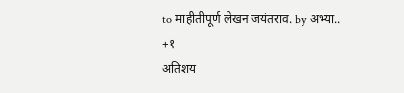to माहीतीपूर्ण लेखन जयंतराव. by अभ्या..
+१
अतिशय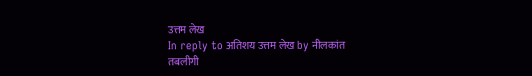उत्तम लेख
In reply to अतिशय उत्तम लेख by नीलकांत
तबलीगी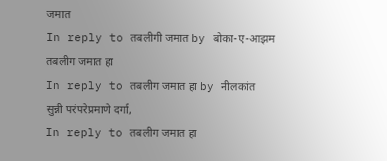जमात
In reply to तबलीगी जमात by बोका-ए-आझम
तबलीग जमात हा
In reply to तबलीग जमात हा by नीलकांत
सुन्नी परंपरेप्रमाणे दर्गा,
In reply to तबलीग जमात हा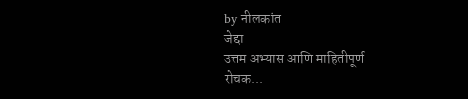by नीलकांत
जेद्दा
उत्तम अभ्यास आणि माहितीपूर्ण
रोचक...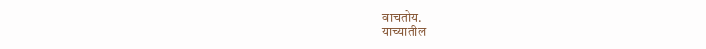वाचतोय.
याच्यातील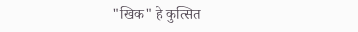"खिक" हे कुत्सित